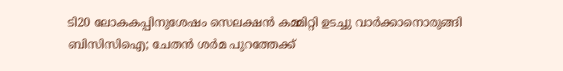ടി20 ലോകകപ്പിനുശേഷം സെലക്ഷന്‍ കമ്മിറ്റി ഉടച്ചു വാര്‍ക്കാനൊരുങ്ങി ബിസിസിഐ; ചേതന്‍ ശര്‍മ പുറത്തേക്ക്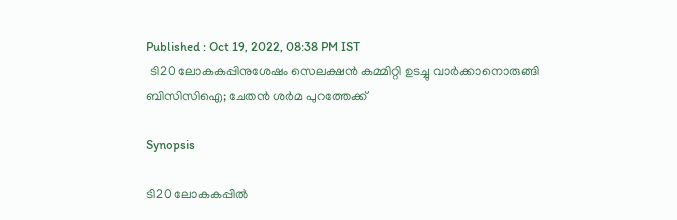Published : Oct 19, 2022, 08:38 PM IST
 ടി20 ലോകകപ്പിനുശേഷം സെലക്ഷന്‍ കമ്മിറ്റി ഉടച്ചു വാര്‍ക്കാനൊരുങ്ങി ബിസിസിഐ; ചേതന്‍ ശര്‍മ പുറത്തേക്ക്

Synopsis

ടി20 ലോകകപ്പില്‍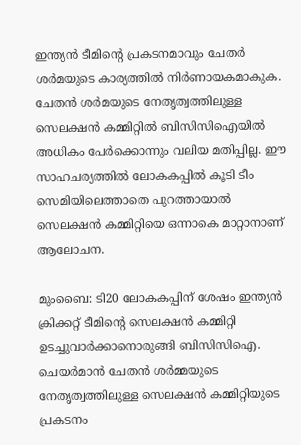ഇന്ത്യന്‍ ടീമിന്‍റെ പ്രകടനമാവും ചേതര്‍ ശര്‍മയുടെ കാര്യത്തില്‍ നിര്‍ണായകമാകുക. ചേതന്‍ ശര്‍മയുടെ നേതൃത്വത്തിലുള്ള സെലക്ഷന്‍ കമ്മിറ്റില്‍ ബിസിസിഐയില്‍ അധികം പേര്‍ക്കൊന്നും വലിയ മതിപ്പില്ല. ഈ സാഹചര്യത്തില്‍ ലോകകപ്പില്‍ കൂടി ടീം സെമിയിലെത്താതെ പുറത്തായാല്‍ സെലക്ഷന്‍ കമ്മിറ്റിയെ ഒന്നാകെ മാറ്റാനാണ് ആലോചന.

മുംബൈ: ടി20 ലോകകപ്പിന് ശേഷം ഇന്ത്യൻ ക്രിക്കറ്റ് ടീമിന്‍റെ സെലക്ഷൻ കമ്മിറ്റി ഉടച്ചുവാർക്കാനൊരുങ്ങി ബിസിസിഐ. ചെയർമാൻ ചേതൻ ശർമ്മയുടെ നേതൃത്വത്തിലുള്ള സെലക്ഷൻ കമ്മിറ്റിയുടെ പ്രകടനം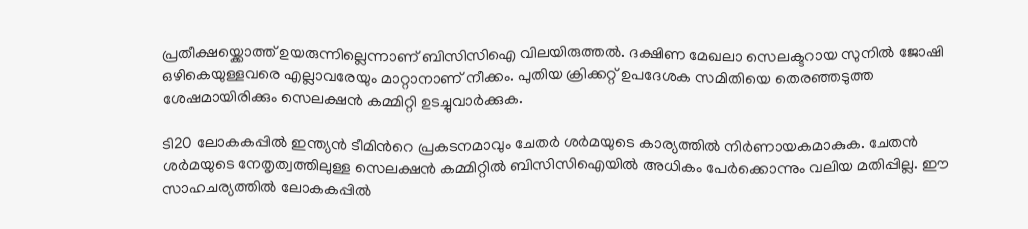പ്രതീക്ഷയ്ക്കൊത്ത് ഉയരുന്നില്ലെന്നാണ് ബിസിസിഐ വിലയിരുത്തൽ. ദക്ഷിണ മേഖലാ സെലക്ടറായ സുനിൽ ജോഷി ഒഴികെയുള്ളവരെ എല്ലാവരേയും മാറ്റാനാണ് നീക്കം. പുതിയ ക്രിക്കറ്റ് ഉപദേശക സമിതിയെ തെരഞ്ഞടുത്ത ശേഷമായിരിക്കും സെലക്ഷൻ കമ്മിറ്റി ഉടച്ചുവാർക്കുക.

ടി20 ലോകകപ്പില്‍ ഇന്ത്യന്‍ ടീമിന്‍റെ പ്രകടനമാവും ചേതര്‍ ശര്‍മയുടെ കാര്യത്തില്‍ നിര്‍ണായകമാകുക. ചേതന്‍ ശര്‍മയുടെ നേതൃത്വത്തിലുള്ള സെലക്ഷന്‍ കമ്മിറ്റില്‍ ബിസിസിഐയില്‍ അധികം പേര്‍ക്കൊന്നും വലിയ മതിപ്പില്ല. ഈ സാഹചര്യത്തില്‍ ലോകകപ്പില്‍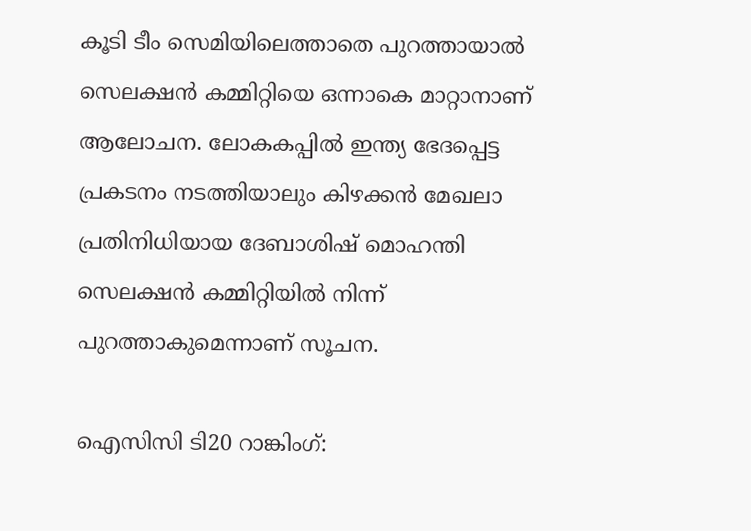കൂടി ടീം സെമിയിലെത്താതെ പുറത്തായാല്‍ സെലക്ഷന്‍ കമ്മിറ്റിയെ ഒന്നാകെ മാറ്റാനാണ് ആലോചന. ലോകകപ്പില്‍ ഇന്ത്യ ഭേദപ്പെട്ട പ്രകടനം നടത്തിയാലും കിഴക്കന്‍ മേഖലാ പ്രതിനിധിയായ ദേബാശിഷ് മൊഹന്തി സെലക്ഷന്‍ കമ്മിറ്റിയില്‍ നിന്ന് പുറത്താകുമെന്നാണ് സൂചന.

ഐസിസി ടി20 റാങ്കിംഗ്: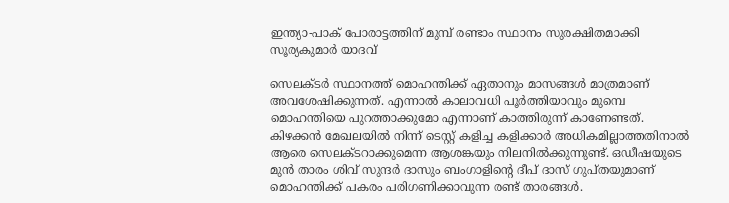ഇന്ത്യാ-പാക് പോരാട്ടത്തിന് മുമ്പ് രണ്ടാം സ്ഥാനം സുരക്ഷിതമാക്കി സൂര്യകുമാര്‍ യാദവ്

സെലക്ടര്‍ സ്ഥാനത്ത് മൊഹന്തിക്ക് ഏതാനും മാസങ്ങള്‍ മാത്രമാണ് അവശേഷിക്കുന്നത്. എന്നാല്‍ കാലാവധി പൂര്‍ത്തിയാവും മുമ്പെ മൊഹന്തിയെ പുറത്താക്കുമോ എന്നാണ് കാത്തിരുന്ന് കാണേണ്ടത്. കിഴക്കന്‍ മേഖലയില്‍ നിന്ന് ടെസ്റ്റ് കളിച്ച കളിക്കാര്‍ അധികമില്ലാത്തതിനാല്‍ ആരെ സെലക്ടറാക്കുമെന്ന ആശങ്കയും നിലനില്‍ക്കുന്നുണ്ട്. ഒഡീഷയുടെ മുന്‍ താരം ശിവ് സുന്ദര്‍ ദാസും ബംഗാളിന്‍റെ ദീപ് ദാസ് ഗുപ്തയുമാണ് മൊഹന്തിക്ക് പകരം പരിഗണിക്കാവുന്ന രണ്ട് താരങ്ങള്‍.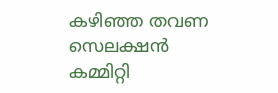കഴിഞ്ഞ തവണ സെലക്ഷന്‍ കമ്മിറ്റി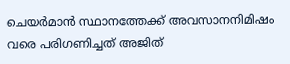ചെയര്‍മാന്‍ സ്ഥാനത്തേക്ക് അവസാനനിമിഷം വരെ പരിഗണിച്ചത് അജിത്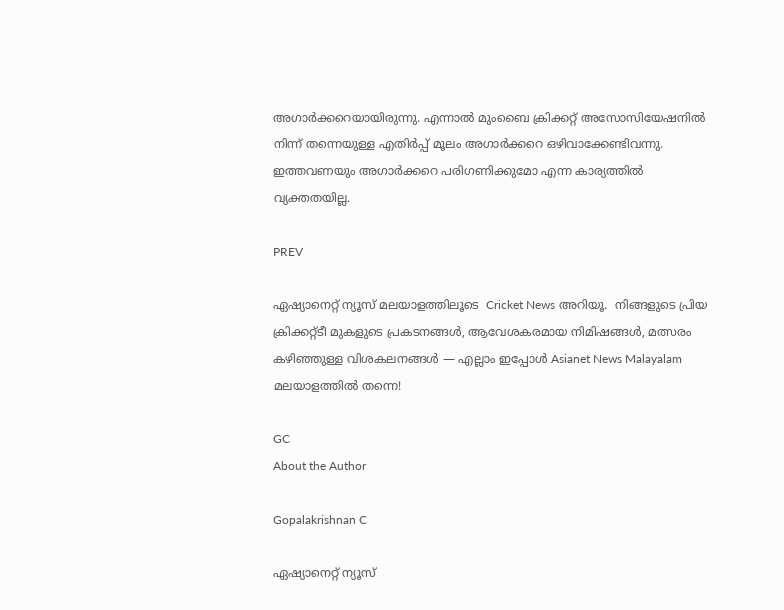അഗാര്‍ക്കറെയായിരുന്നു. എന്നാല്‍ മുംബൈ ക്രിക്കറ്റ് അസോസിയേഷനില്‍ നിന്ന് തന്നെയുള്ള എതിര്‍പ്പ് മൂലം അഗാര്‍ക്കറെ ഒഴിവാക്കേണ്ടിവന്നു. ഇത്തവണയും അഗാര്‍ക്കറെ പരിഗണിക്കുമോ എന്ന കാര്യത്തില്‍ വ്യക്തതയില്ല.

PREV

ഏഷ്യാനെറ്റ് ന്യൂസ് മലയാളത്തിലൂടെ  Cricket News അറിയൂ.  നിങ്ങളുടെ പ്രിയ ക്രിക്കറ്റ്ടീ മുകളുടെ പ്രകടനങ്ങൾ, ആവേശകരമായ നിമിഷങ്ങൾ, മത്സരം കഴിഞ്ഞുള്ള വിശകലനങ്ങൾ — എല്ലാം ഇപ്പോൾ Asianet News Malayalam മലയാളത്തിൽ തന്നെ!

GC
About the Author

Gopalakrishnan C

ഏഷ്യാനെറ്റ് ന്യൂസ്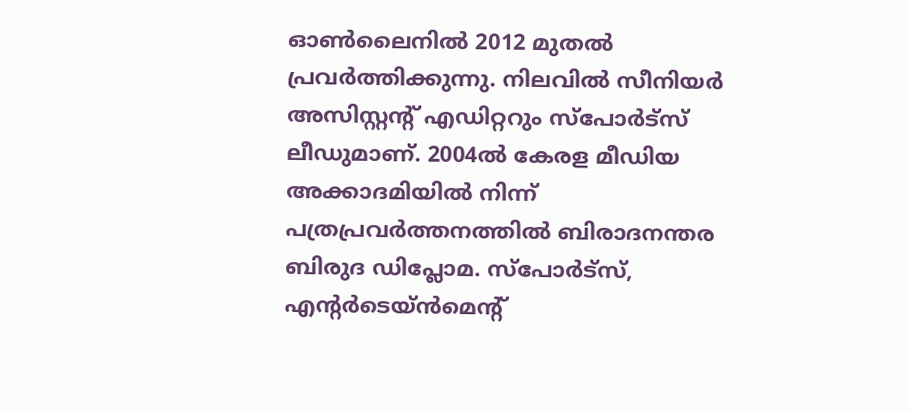ഓണ്‍ലൈനില്‍ 2012 മുതല്‍ പ്രവര്‍ത്തിക്കുന്നു. നിലവില്‍ സീനിയര്‍ അസിസ്റ്റന്‍റ് എഡിറ്ററും സ്പോർട്സ് ലീഡുമാണ്. 2004ൽ കേരള മീഡിയ അക്കാദമിയില്‍ നിന്ന് പത്രപ്രവര്‍ത്തനത്തില്‍ ബിരാദനന്തര ബിരുദ ഡിപ്ലോമ. സ്പോര്‍ട്സ്, എന്‍റര്‍ടെയ്ൻമെന്‍റ്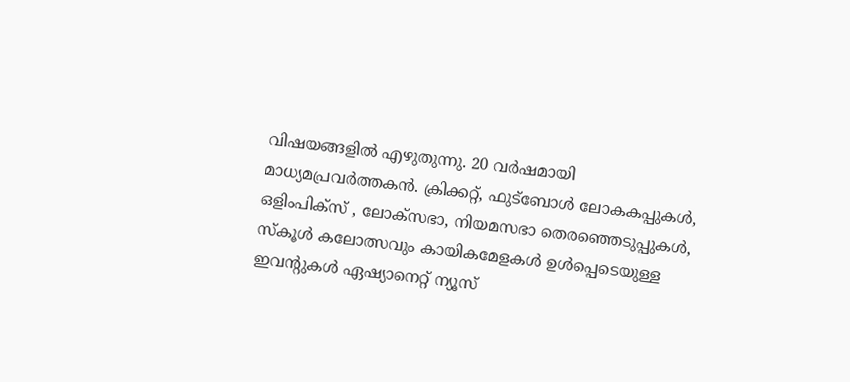വിഷയങ്ങളില്‍ എഴുതുന്നു. 20 വര്‍ഷമായി മാധ്യമപ്രവര്‍ത്തകൻ. ക്രിക്കറ്റ്, ഫുട്ബോള്‍ ലോകകപ്പുകൾ, ഒളിംപിക്സ് , ലോക്സഭാ, നിയമസഭാ തെരഞ്ഞെടുപ്പുകള്‍, സ്കൂള്‍ കലോത്സവും കായികമേളകള്‍ ഉള്‍പ്പെടെയുള്ള ഇവന്‍റുകള്‍ ഏഷ്യാനെറ്റ് ന്യൂസ്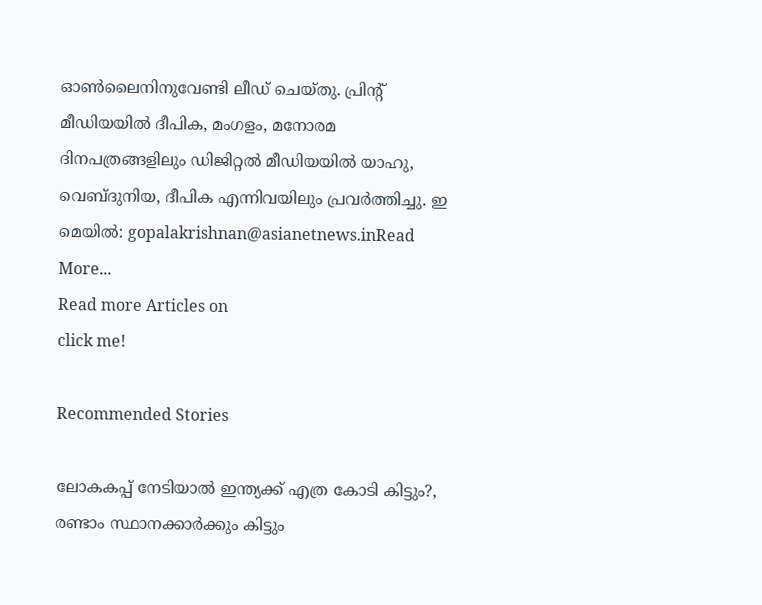ഓണ്‍ലൈനിനുവേണ്ടി ലീഡ് ചെയ്തു. പ്രിന്‍റ് മീഡിയയില്‍ ദീപിക, മംഗളം, മനോരമ ദിനപത്രങ്ങളിലും ഡിജിറ്റൽ മീഡിയയില്‍ യാഹു, വെബ്ദുനിയ, ദീപിക എന്നിവയിലും പ്രവര്‍ത്തിച്ചു. ഇ മെയില്‍: gopalakrishnan@asianetnews.inRead More...
Read more Articles on
click me!

Recommended Stories

ലോകകപ്പ് നേടിയാൽ ഇന്ത്യക്ക് എത്ര കോടി കിട്ടും?, രണ്ടാം സ്ഥാനക്കാര്‍ക്കും കിട്ടും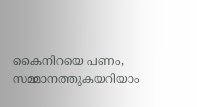കൈനിറയെ പണം, സമ്മാനത്തുകയറിയാം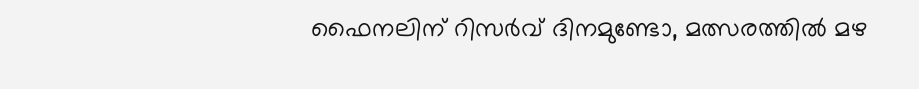ഫൈനലിന് റിസര്‍വ് ദിനമുണ്ടോ, മത്സരത്തില്‍ മഴ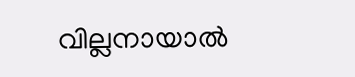വില്ലനായാൽ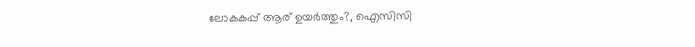ലോകകപ്പ് ആര് ഉയർത്തും?, ഐസിസി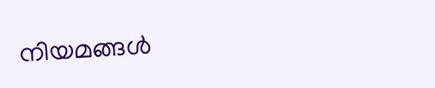നിയമങ്ങൾ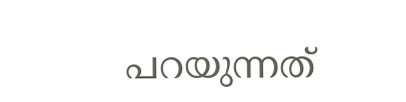പറയുന്നത്